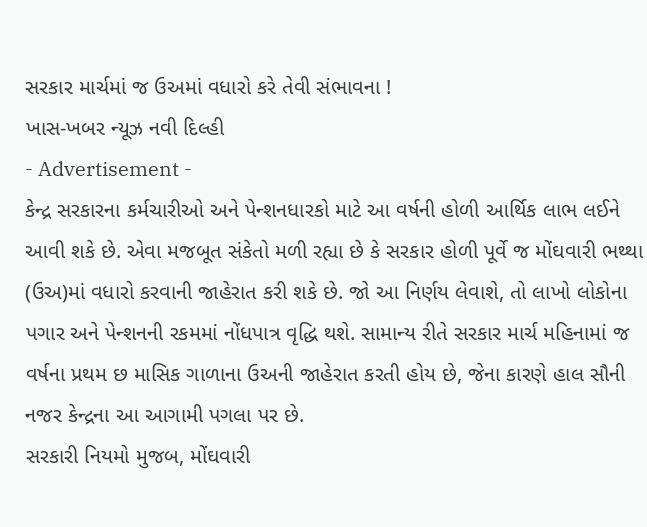સરકાર માર્ચમાં જ ઉઅમાં વધારો કરે તેવી સંભાવના !
ખાસ-ખબર ન્યૂઝ નવી દિલ્હી
- Advertisement -
કેન્દ્ર સરકારના કર્મચારીઓ અને પેન્શનધારકો માટે આ વર્ષની હોળી આર્થિક લાભ લઈને આવી શકે છે. એવા મજબૂત સંકેતો મળી રહ્યા છે કે સરકાર હોળી પૂર્વે જ મોંઘવારી ભથ્થા (ઉઅ)માં વધારો કરવાની જાહેરાત કરી શકે છે. જો આ નિર્ણય લેવાશે, તો લાખો લોકોના પગાર અને પેન્શનની રકમમાં નોંધપાત્ર વૃદ્ધિ થશે. સામાન્ય રીતે સરકાર માર્ચ મહિનામાં જ વર્ષના પ્રથમ છ માસિક ગાળાના ઉઅની જાહેરાત કરતી હોય છે, જેના કારણે હાલ સૌની નજર કેન્દ્રના આ આગામી પગલા પર છે.
સરકારી નિયમો મુજબ, મોંઘવારી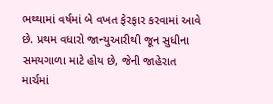ભથ્થામાં વર્ષમાં બે વખત ફેરફાર કરવામાં આવે છે. પ્રથમ વધારો જાન્યુઆરીથી જૂન સુધીના સમયગાળા માટે હોય છે, જેની જાહેરાત માર્ચમાં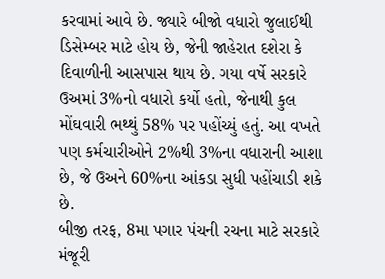કરવામાં આવે છે. જ્યારે બીજો વધારો જુલાઈથી ડિસેમ્બર માટે હોય છે, જેની જાહેરાત દશેરા કે દિવાળીની આસપાસ થાય છે. ગયા વર્ષે સરકારે ઉઅમાં 3%નો વધારો કર્યો હતો, જેનાથી કુલ મોંઘવારી ભથ્થું 58% પર પહોંચ્યું હતું. આ વખતે પણ કર્મચારીઓને 2%થી 3%ના વધારાની આશા છે, જે ઉઅને 60%ના આંકડા સુધી પહોંચાડી શકે છે.
બીજી તરફ, 8મા પગાર પંચની રચના માટે સરકારે મંજૂરી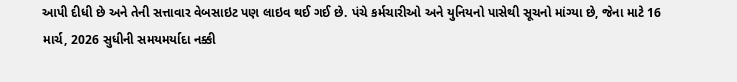આપી દીધી છે અને તેની સત્તાવાર વેબસાઇટ પણ લાઇવ થઈ ગઈ છે. પંચે કર્મચારીઓ અને યુનિયનો પાસેથી સૂચનો માંગ્યા છે, જેના માટે 16 માર્ચ, 2026 સુધીની સમયમર્યાદા નક્કી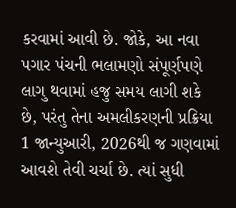કરવામાં આવી છે. જોકે, આ નવા પગાર પંચની ભલામણો સંપૂર્ણપણે લાગુ થવામાં હજુ સમય લાગી શકે છે, પરંતુ તેના અમલીકરણની પ્રક્રિયા 1 જાન્યુઆરી, 2026થી જ ગણવામાં આવશે તેવી ચર્ચા છે. ત્યાં સુધી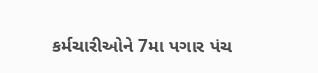કર્મચારીઓને 7મા પગાર પંચ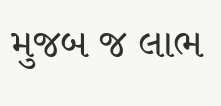મુજબ જ લાભ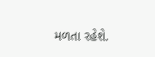મળતા રહેશે.